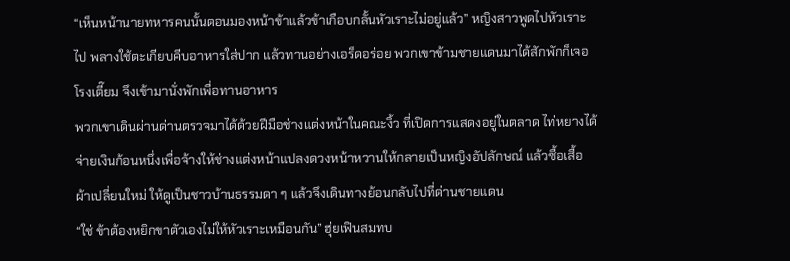“เห็นหน้านายทหารคนนั้นตอนมองหน้าข้าแล้วข้าเกือบกลั้นหัวเราะไม่อยู่แล้ว” หญิงสาวพูดไปหัวเราะไป พลางใช้ตะเกียบคีบอาหารใส่ปาก แล้วทานอย่างเอร็ดอร่อย พวกเขาข้ามชายแดนมาได้สักพักก็เจอโรงเตี๊ยม จึงเข้ามานั่งพักเพื่อทานอาหาร
พวกเขาเดินผ่านด่านตรวจมาได้ด้วยฝีมือช่างแต่งหน้าในคณะงิ้ว ที่เปิดการแสดงอยู่ในตลาด ไท่หยางได้จ่ายเงินก้อนหนึ่งเพื่อจ้างให้ช่างแต่งหน้าแปลงดวงหน้าหวานให้กลายเป็นหญิงอัปลักษณ์ แล้วซื้อเสื้อผ้าเปลี่ยนใหม่ ให้ดูเป็นชาวบ้านธรรมดา ๆ แล้วจึงเดินทางย้อนกลับไปที่ด่านชายแดน
“ใช่ ข้าต้องหยิกขาตัวเองไม่ให้หัวเราะเหมือนกัน” ฮุ่ยเฟินสมทบ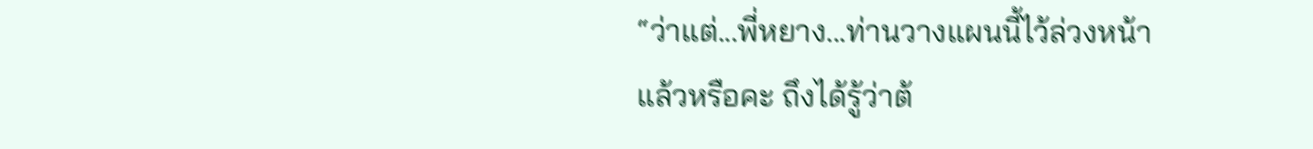“ว่าแต่...พี่หยาง...ท่านวางแผนนี้ไว้ล่วงหน้าแล้วหรือคะ ถึงได้รู้ว่าต้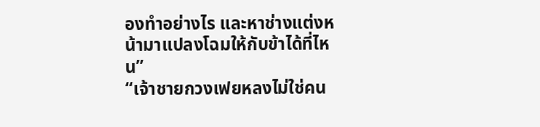องทำอย่างไร และหาช่างแต่งหน้ามาแปลงโฉมให้กับข้าได้ที่ไหน”
“เจ้าชายกวงเฟยหลงไม่ใช่คน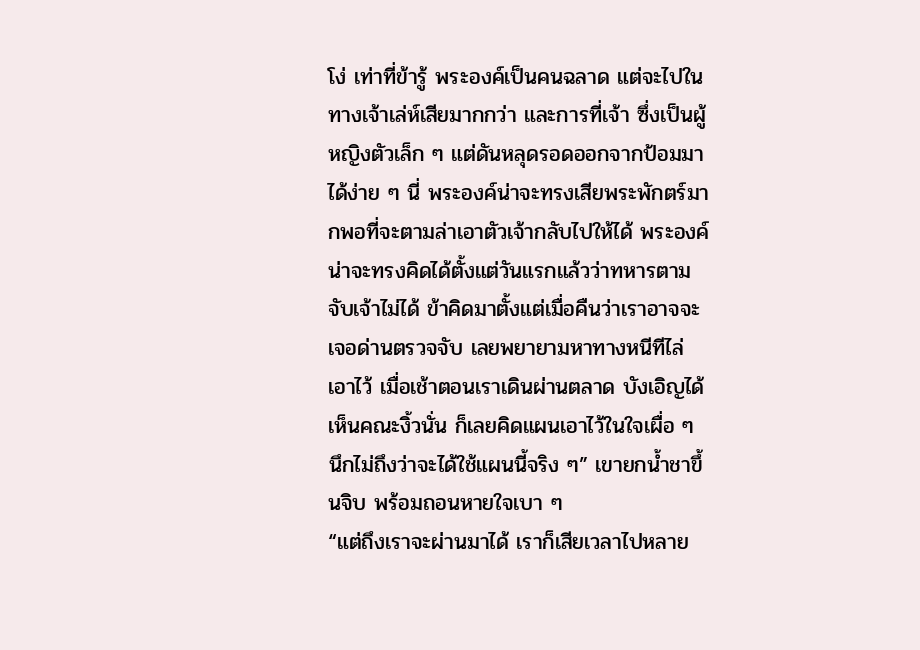โง่ เท่าที่ข้ารู้ พระองค์เป็นคนฉลาด แต่จะไปในทางเจ้าเล่ห์เสียมากกว่า และการที่เจ้า ซึ่งเป็นผู้หญิงตัวเล็ก ๆ แต่ดันหลุดรอดออกจากป้อมมาได้ง่าย ๆ นี่ พระองค์น่าจะทรงเสียพระพักตร์มากพอที่จะตามล่าเอาตัวเจ้ากลับไปให้ได้ พระองค์น่าจะทรงคิดได้ตั้งแต่วันแรกแล้วว่าทหารตามจับเจ้าไม่ได้ ข้าคิดมาตั้งแต่เมื่อคืนว่าเราอาจจะเจอด่านตรวจจับ เลยพยายามหาทางหนีทีไล่เอาไว้ เมื่อเช้าตอนเราเดินผ่านตลาด บังเอิญได้เห็นคณะงิ้วนั่น ก็เลยคิดแผนเอาไว้ในใจเผื่อ ๆ นึกไม่ถึงว่าจะได้ใช้แผนนี้จริง ๆ” เขายกน้ำชาขึ้นจิบ พร้อมถอนหายใจเบา ๆ
“แต่ถึงเราจะผ่านมาได้ เราก็เสียเวลาไปหลาย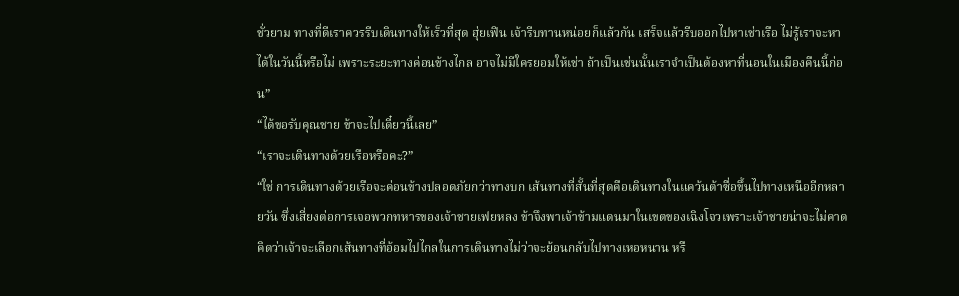ชั่วยาม ทางที่ดีเราควรรีบเดินทางให้เร็วที่สุด ฮุ่ยเฟิน เจ้ารีบทานหน่อยก็แล้วกัน เสร็จแล้วรีบออกไปหาเช่าเรือ ไม่รู้เราจะหาได้ในวันนี้หรือไม่ เพราะระยะทางค่อนข้างไกล อาจไม่มีใครยอมให้เช่า ถ้าเป็นเช่นนั้นเราจำเป็นต้องหาที่นอนในเมืองคืนนี้ก่อน”
“ได้ขอรับคุณชาย ข้าจะไปเดี๋ยวนี้เลย”
“เราจะเดินทางด้วยเรือหรือคะ?”
“ใช่ การเดินทางด้วยเรือจะค่อนข้างปลอดภัยกว่าทางบก เส้นทางที่สั้นที่สุดคือเดินทางในแคว้นต้าซื่อขึ้นไปทางเหนืออีกหลายวัน ซึ่งเสี่ยงต่อการเจอพวกทหารของเจ้าชายเฟยหลง ข้าจึงพาเจ้าข้ามแดนมาในเขตของเฉิงโจวเพราะเจ้าชายน่าจะไม่คาดคิดว่าเจ้าจะเลือกเส้นทางที่อ้อมไปไกลในการเดินทางไม่ว่าจะย้อนกลับไปทางเหอหนาน หรื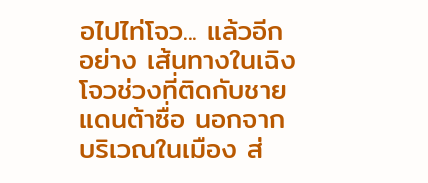อไปไท่โจว... แล้วอีกอย่าง เส้นทางในเฉิงโจวช่วงที่ติดกับชายแดนต้าซื่อ นอกจากบริเวณในเมือง ส่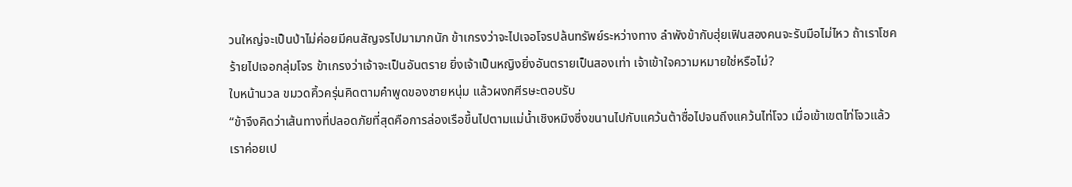วนใหญ่จะเป็นป่าไม่ค่อยมีคนสัญจรไปมามากนัก ข้าเกรงว่าจะไปเจอโจรปล้นทรัพย์ระหว่างทาง ลำพังข้ากับฮุ่ยเฟินสองคนจะรับมือไม่ไหว ถ้าเราโชคร้ายไปเจอกลุ่มโจร ข้าเกรงว่าเจ้าจะเป็นอันตราย ยิ่งเจ้าเป็นหญิงยิ่งอันตรายเป็นสองเท่า เจ้าเข้าใจความหมายใช่หรือไม่?
ใบหน้านวล ขมวดคิ้วครุ่นคิดตามคำพูดของชายหนุ่ม แล้วผงกศีรษะตอบรับ
“ข้าจึงคิดว่าเส้นทางที่ปลอดภัยที่สุดคือการล่องเรือขึ้นไปตามแม่น้ำเชิงหมิงซึ่งขนานไปกับแคว้นต้าซื่อไปจนถึงแคว้นไท่โจว เมื่อเข้าเขตไท่โจวแล้ว เราค่อยเป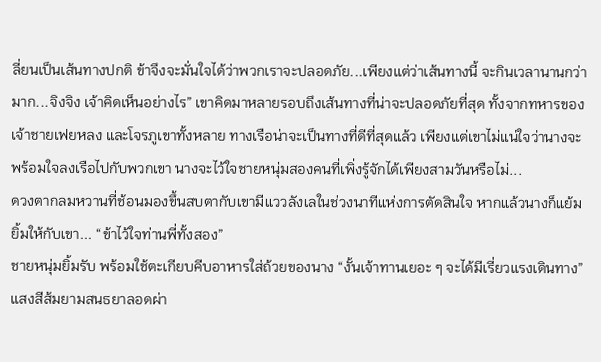ลี่ยนเป็นเส้นทางปกติ ข้าจึงจะมั่นใจได้ว่าพวกเราจะปลอดภัย...เพียงแต่ว่าเส้นทางนี้ จะกินเวลานานกว่ามาก...จิงจิง เจ้าคิดเห็นอย่างไร” เขาคิดมาหลายรอบถึงเส้นทางที่น่าจะปลอดภัยที่สุด ทั้งจากทหารของเจ้าชายเฟยหลง และโจรภูเขาทั้งหลาย ทางเรือน่าจะเป็นทางที่ดีที่สุดแล้ว เพียงแต่เขาไม่แน่ใจว่านางจะพร้อมใจลงเรือไปกับพวกเขา นางจะไว้ใจชายหนุ่มสองคนที่เพิ่งรู้จักได้เพียงสามวันหรือไม่...
ดวงตากลมหวานที่ช้อนมองขึ้นสบตากับเขามีแววลังเลในช่วงนาทีแห่งการตัดสินใจ หากแล้วนางก็แย้มยิ้มให้กับเขา... “ข้าไว้ใจท่านพี่ทั้งสอง”
ชายหนุ่มยิ้มรับ พร้อมใช้ตะเกียบคีบอาหารใส่ถ้วยของนาง “งั้นเจ้าทานเยอะ ๆ จะได้มีเรี่ยวแรงเดินทาง”
แสงสีส้มยามสนธยาลอดผ่า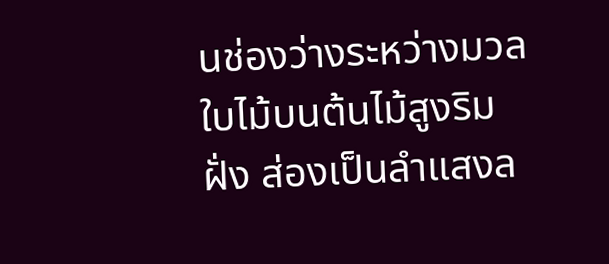นช่องว่างระหว่างมวลใบไม้บนต้นไม้สูงริมฝั่ง ส่องเป็นลำแสงล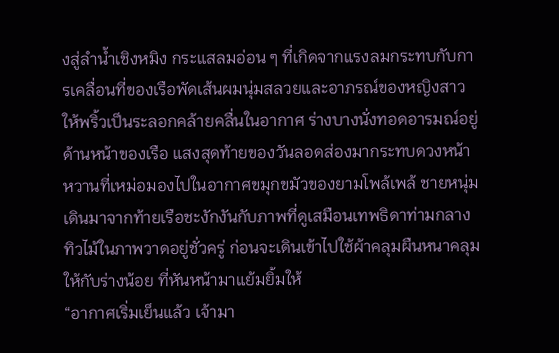งสู่ลำน้ำเชิงหมิง กระแสลมอ่อน ๆ ที่เกิดจากแรงลมกระทบกับการเคลื่อนที่ของเรือพัดเส้นผมนุ่มสลวยและอาภรณ์ของหญิงสาวให้พริ้วเป็นระลอกคล้ายคลื่นในอากาศ ร่างบางนั่งทอดอารมณ์อยู่ด้านหน้าของเรือ แสงสุดท้ายของวันลอดส่องมากระทบดวงหน้าหวานที่เหม่อมองไปในอากาศขมุกขมัวของยามโพล้เพล้ ชายหนุ่มเดินมาจากท้ายเรือชะงักงันกับภาพที่ดูเสมือนเทพธิดาท่ามกลางทิวไม้ในภาพวาดอยู่ชั่วครู่ ก่อนจะเดินเข้าไปใช้ผ้าคลุมผืนหนาคลุมให้กับร่างน้อย ที่หันหน้ามาแย้มยิ้มให้
“อากาศเริ่มเย็นแล้ว เจ้ามา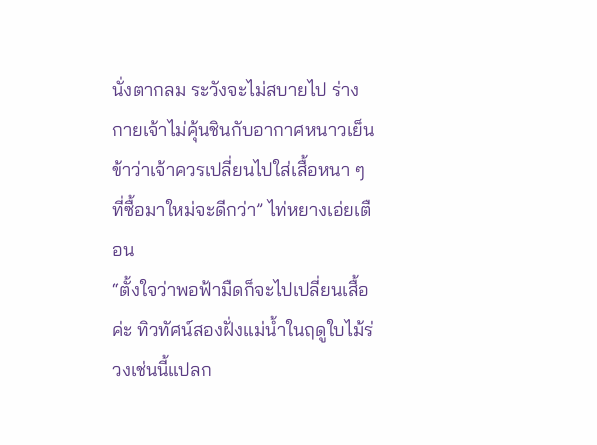นั่งตากลม ระวังจะไม่สบายไป ร่างกายเจ้าไม่คุ้นชินกับอากาศหนาวเย็น ข้าว่าเจ้าควรเปลี่ยนไปใส่เสื้อหนา ๆ ที่ซื้อมาใหม่จะดีกว่า” ไท่หยางเอ่ยเตือน
“ตั้งใจว่าพอฟ้ามืดก็จะไปเปลี่ยนเสื้อค่ะ ทิวทัศน์สองฝั่งแม่น้ำในฤดูใบไม้ร่วงเช่นนี้แปลก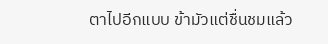ตาไปอีกแบบ ข้ามัวแต่ชื่นชมแล้ว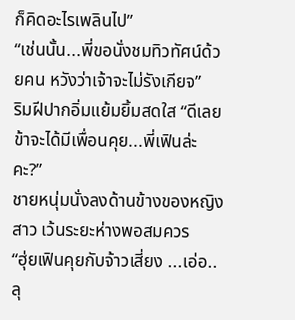ก็คิดอะไรเพลินไป”
“เช่นนั้น...พี่ขอนั่งชมทิวทัศน์ด้วยคน หวังว่าเจ้าจะไม่รังเกียจ”
ริมฝีปากอิ่มแย้มยิ้มสดใส “ดีเลย ข้าจะได้มีเพื่อนคุย...พี่เฟินล่ะคะ?”
ชายหนุ่มนั่งลงด้านข้างของหญิงสาว เว้นระยะห่างพอสมควร
“ฮุ่ยเฟินคุยกับจ้าวเสี่ยง ...เอ่อ..ลุ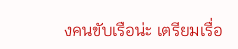งคนขับเรือน่ะ เตรียมเรื่อ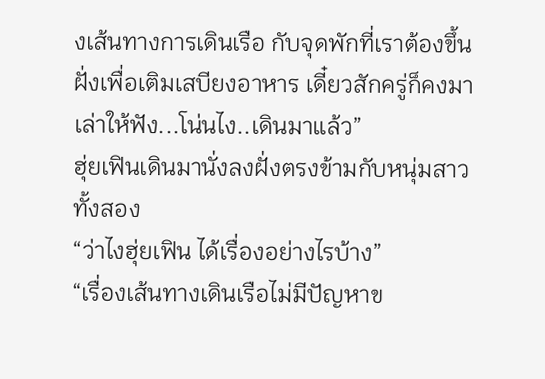งเส้นทางการเดินเรือ กับจุดพักที่เราต้องขึ้นฝั่งเพื่อเติมเสบียงอาหาร เดี๋ยวสักครู่ก็คงมาเล่าให้ฟัง...โน่นไง..เดินมาแล้ว”
ฮุ่ยเฟินเดินมานั่งลงฝั่งตรงข้ามกับหนุ่มสาวทั้งสอง
“ว่าไงฮุ่ยเฟิน ได้เรื่องอย่างไรบ้าง”
“เรื่องเส้นทางเดินเรือไม่มีปัญหาข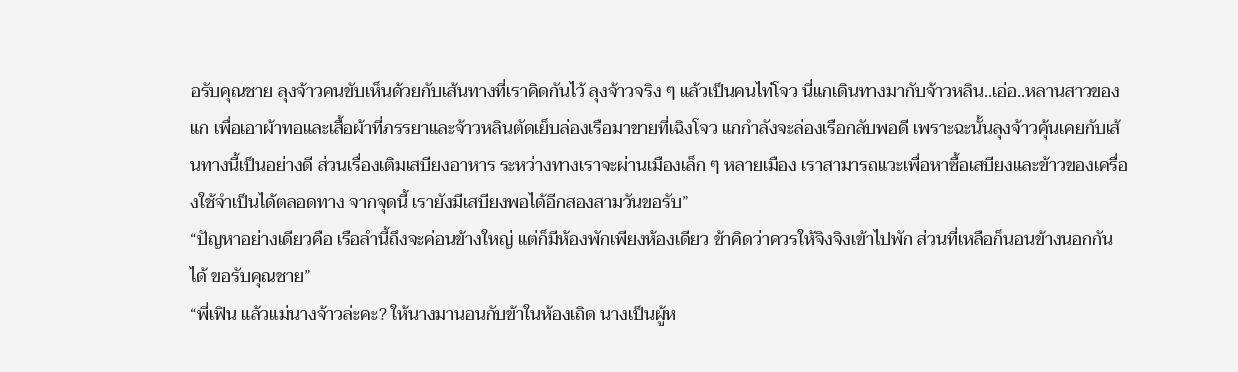อรับคุณชาย ลุงจ้าวคนขับเห็นด้วยกับเส้นทางที่เราคิดกันไว้ ลุงจ้าวจริง ๆ แล้วเป็นคนไท่โจว นี่แกเดินทางมากับจ้าวหลิน..เอ่อ..หลานสาวของแก เพื่อเอาผ้าทอและเสื้อผ้าที่ภรรยาและจ้าวหลินตัดเย็บล่องเรือมาขายที่เฉิงโจว แกกำลังจะล่องเรือกลับพอดี เพราะฉะนั้นลุงจ้าวคุ้นเคยกับเส้นทางนี้เป็นอย่างดี ส่วนเรื่องเติมเสบียงอาหาร ระหว่างทางเราจะผ่านเมืองเล็ก ๆ หลายเมือง เราสามารถแวะเพื่อหาซื้อเสบียงและข้าวของเครื่องใช้จำเป็นได้ตลอดทาง จากจุดนี้ เรายังมีเสบียงพอได้อีกสองสามวันขอรับ”
“ปัญหาอย่างเดียวคือ เรือลำนี้ถึงจะค่อนข้างใหญ่ แต่ก็มีห้องพักเพียงห้องเดียว ข้าคิดว่าควรให้จิงจิงเข้าไปพัก ส่วนที่เหลือก็นอนข้างนอกกันได้ ขอรับคุณชาย”
“พี่เฟิน แล้วแม่นางจ้าวล่ะคะ? ให้นางมานอนกับข้าในห้องเถิด นางเป็นผู้ห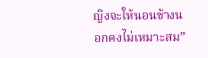ญิงจะให้นอนข้างนอกคงไม่เหมาะสม”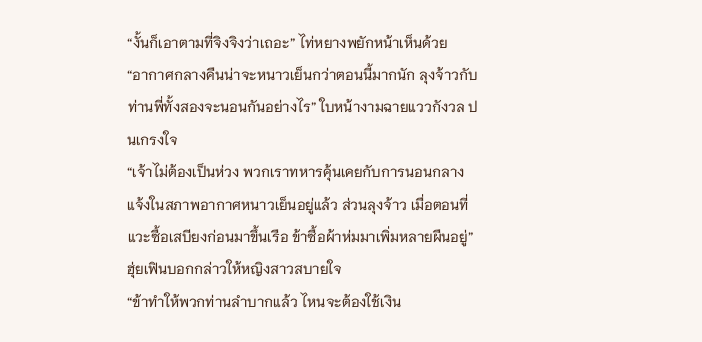“งั้นก็เอาตามที่จิงจิงว่าเถอะ” ไท่หยางพยักหน้าเห็นด้วย
“อากาศกลางคืนน่าจะหนาวเย็นกว่าตอนนี้มากนัก ลุงจ้าวกับท่านพี่ทั้งสองจะนอนกันอย่างไร” ใบหน้างามฉายแววกังวล ปนเกรงใจ
“เจ้าไม่ต้องเป็นห่วง พวกเราทหารคุ้นเคยกับการนอนกลางแจ้งในสภาพอากาศหนาวเย็นอยู่แล้ว ส่วนลุงจ้าว เมื่อตอนที่แวะซื้อเสบียงก่อนมาขึ้นเรือ ข้าซื้อผ้าห่มมาเพิ่มหลายผืนอยู่” ฮุ่ยเฟินบอกกล่าวให้หญิงสาวสบายใจ
“ข้าทำให้พวกท่านลำบากแล้ว ไหนจะต้องใช้เงิน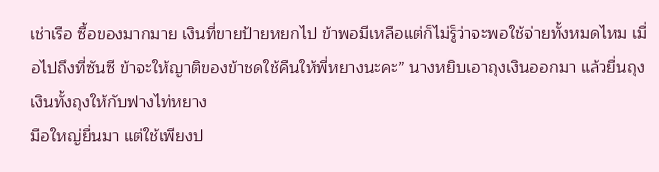เช่าเรือ ซื้อของมากมาย เงินที่ขายป้ายหยกไป ข้าพอมีเหลือแต่ก็ไม่รู็ว่าจะพอใช้จ่ายทั้งหมดไหม เมื่อไปถึงที่ซันซี ข้าจะให้ญาติของข้าชดใช้คืนให้พี่หยางนะคะ” นางหยิบเอาถุงเงินออกมา แล้วยื่นถุงเงินทั้งถุงให้กับฟางไท่หยาง
มือใหญ่ยื่นมา แต่ใช้เพียงป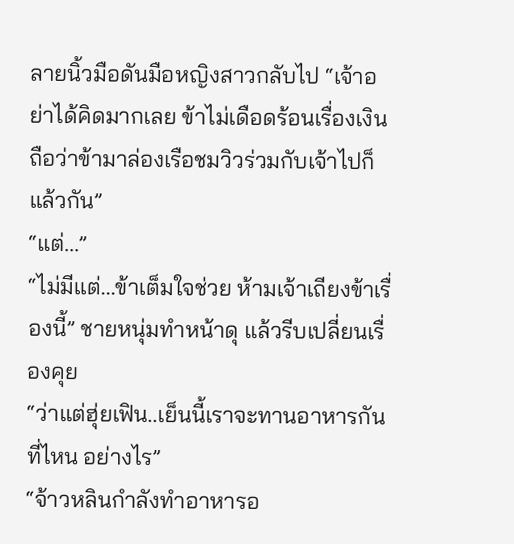ลายนิ้วมือดันมือหญิงสาวกลับไป “เจ้าอย่าได้คิดมากเลย ข้าไม่เดือดร้อนเรื่องเงิน ถือว่าข้ามาล่องเรือชมวิวร่วมกับเจ้าไปก็แล้วกัน”
“แต่...”
“ไม่มีแต่...ข้าเต็มใจช่วย ห้ามเจ้าเถียงข้าเรื่องนี้” ชายหนุ่มทำหน้าดุ แล้วรีบเปลี่ยนเรื่องคุย
“ว่าแต่ฮุ่ยเฟิน..เย็นนี้เราจะทานอาหารกันที่ไหน อย่างไร”
“จ้าวหลินกำลังทำอาหารอ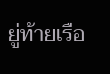ยู่ท้ายเรือ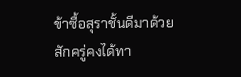ข้าซื้อสุราชั้นดีมาด้วย สักครู่คงได้ทา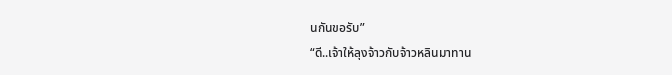นกันขอรับ”
“ดี..เจ้าให้ลุงจ้าวกับจ้าวหลินมาทาน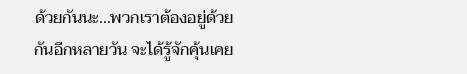ด้วยกันนะ...พวกเราต้องอยู่ด้วยกันอีกหลายวัน จะได้รู้จักคุ้นเคย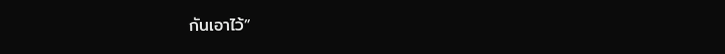กันเอาไว้”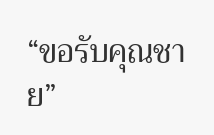“ขอรับคุณชาย”